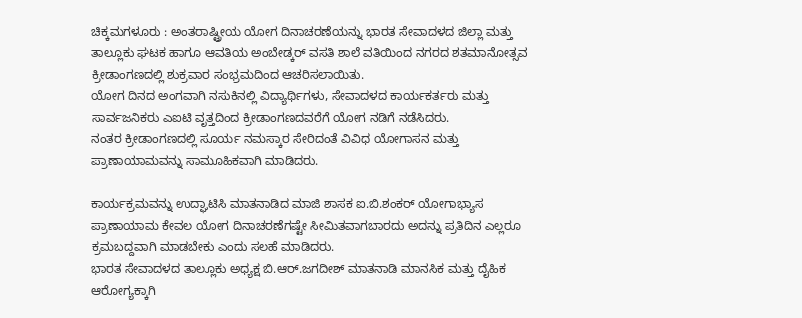ಚಿಕ್ಕಮಗಳೂರು : ಅಂತರಾಷ್ಟ್ರೀಯ ಯೋಗ ದಿನಾಚರಣೆಯನ್ನು ಭಾರತ ಸೇವಾದಳದ ಜಿಲ್ಲಾ ಮತ್ತು ತಾಲ್ಲೂಕು ಘಟಕ ಹಾಗೂ ಆವತಿಯ ಅಂಬೇಡ್ಕರ್ ವಸತಿ ಶಾಲೆ ವತಿಯಿಂದ ನಗರದ ಶತಮಾನೋತ್ಸವ ಕ್ರೀಡಾಂಗಣದಲ್ಲಿ ಶುಕ್ರವಾರ ಸಂಭ್ರಮದಿಂದ ಆಚರಿಸಲಾಯಿತು.
ಯೋಗ ದಿನದ ಅಂಗವಾಗಿ ನಸುಕಿನಲ್ಲಿ ವಿದ್ಯಾರ್ಥಿಗಳು, ಸೇವಾದಳದ ಕಾರ್ಯಕರ್ತರು ಮತ್ತು ಸಾರ್ವಜನಿಕರು ಎಐಟಿ ವೃತ್ತದಿಂದ ಕ್ರೀಡಾಂಗಣದವರೆಗೆ ಯೋಗ ನಡಿಗೆ ನಡೆಸಿದರು.
ನಂತರ ಕ್ರೀಡಾಂಗಣದಲ್ಲಿ ಸೂರ್ಯ ನಮಸ್ಕಾರ ಸೇರಿದಂತೆ ವಿವಿಧ ಯೋಗಾಸನ ಮತ್ತು ಪ್ರಾಣಾಯಾಮವನ್ನು ಸಾಮೂಹಿಕವಾಗಿ ಮಾಡಿದರು.

ಕಾರ್ಯಕ್ರಮವನ್ನು ಉದ್ಘಾಟಿಸಿ ಮಾತನಾಡಿದ ಮಾಜಿ ಶಾಸಕ ಐ.ಬಿ.ಶಂಕರ್ ಯೋಗಾಭ್ಯಾಸ ಪ್ರಾಣಾಯಾಮ ಕೇವಲ ಯೋಗ ದಿನಾಚರಣೆಗಷ್ಟೇ ಸೀಮಿತವಾಗಬಾರದು ಅದನ್ನು ಪ್ರತಿದಿನ ಎಲ್ಲರೂ ಕ್ರಮಬದ್ದವಾಗಿ ಮಾಡಬೇಕು ಎಂದು ಸಲಹೆ ಮಾಡಿದರು.
ಭಾರತ ಸೇವಾದಳದ ತಾಲ್ಲೂಕು ಅಧ್ಯಕ್ಷ ಬಿ.ಆರ್.ಜಗದೀಶ್ ಮಾತನಾಡಿ ಮಾನಸಿಕ ಮತ್ತು ದೈಹಿಕ ಆರೋಗ್ಯಕ್ಕಾಗಿ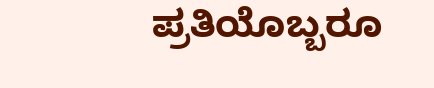ಪ್ರತಿಯೊಬ್ಬರೂ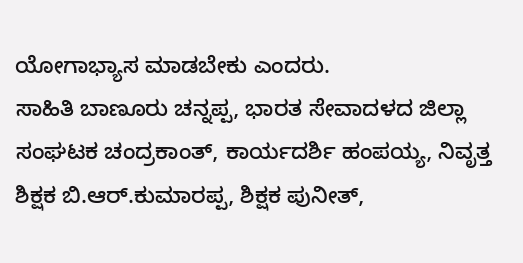ಯೋಗಾಭ್ಯಾಸ ಮಾಡಬೇಕು ಎಂದರು.
ಸಾಹಿತಿ ಬಾಣೂರು ಚನ್ನಪ್ಪ, ಭಾರತ ಸೇವಾದಳದ ಜಿಲ್ಲಾ ಸಂಘಟಕ ಚಂದ್ರಕಾಂತ್, ಕಾರ್ಯದರ್ಶಿ ಹಂಪಯ್ಯ, ನಿವೃತ್ತ ಶಿಕ್ಷಕ ಬಿ.ಆರ್.ಕುಮಾರಪ್ಪ, ಶಿಕ್ಷಕ ಪುನೀತ್,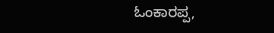ಓಂಕಾರಪ್ಪ,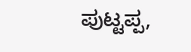ಪುಟ್ಟಪ್ಪ,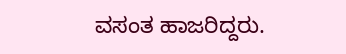ವಸಂತ ಹಾಜರಿದ್ದರು.